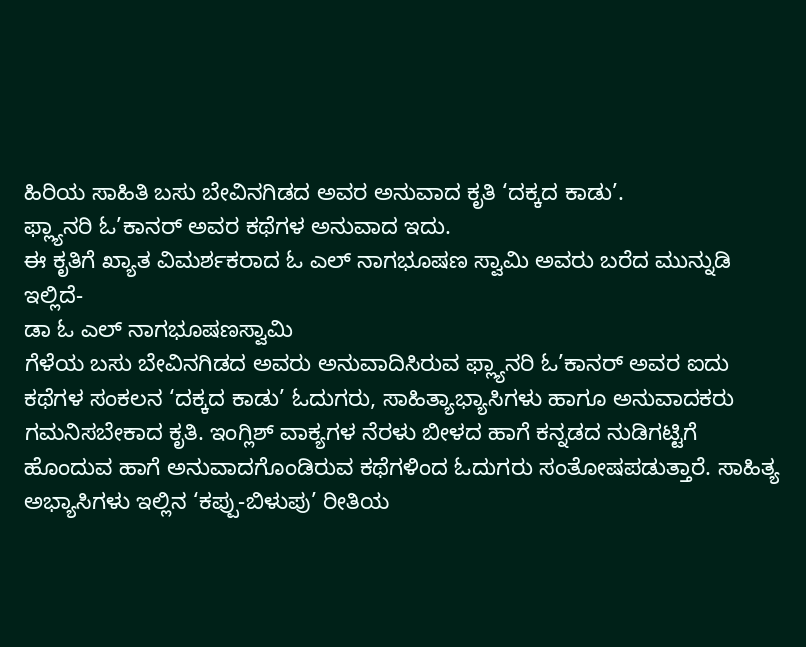ಹಿರಿಯ ಸಾಹಿತಿ ಬಸು ಬೇವಿನಗಿಡದ ಅವರ ಅನುವಾದ ಕೃತಿ ‘ದಕ್ಕದ ಕಾಡು’.
ಫ್ಲ್ಯಾನರಿ ಓ’ಕಾನರ್ ಅವರ ಕಥೆಗಳ ಅನುವಾದ ಇದು.
ಈ ಕೃತಿಗೆ ಖ್ಯಾತ ವಿಮರ್ಶಕರಾದ ಓ ಎಲ್ ನಾಗಭೂಷಣ ಸ್ವಾಮಿ ಅವರು ಬರೆದ ಮುನ್ನುಡಿ ಇಲ್ಲಿದೆ-
ಡಾ ಓ ಎಲ್ ನಾಗಭೂಷಣಸ್ವಾಮಿ
ಗೆಳೆಯ ಬಸು ಬೇವಿನಗಿಡದ ಅವರು ಅನುವಾದಿಸಿರುವ ಫ್ಲ್ಯಾನರಿ ಓ’ಕಾನರ್ ಅವರ ಐದು ಕಥೆಗಳ ಸಂಕಲನ ‘ದಕ್ಕದ ಕಾಡು’ ಓದುಗರು, ಸಾಹಿತ್ಯಾಭ್ಯಾಸಿಗಳು ಹಾಗೂ ಅನುವಾದಕರು ಗಮನಿಸಬೇಕಾದ ಕೃತಿ. ಇಂಗ್ಲಿಶ್ ವಾಕ್ಯಗಳ ನೆರಳು ಬೀಳದ ಹಾಗೆ ಕನ್ನಡದ ನುಡಿಗಟ್ಟಿಗೆ ಹೊಂದುವ ಹಾಗೆ ಅನುವಾದಗೊಂಡಿರುವ ಕಥೆಗಳಿಂದ ಓದುಗರು ಸಂತೋಷಪಡುತ್ತಾರೆ. ಸಾಹಿತ್ಯ ಅಭ್ಯಾಸಿಗಳು ಇಲ್ಲಿನ ‘ಕಪ್ಪು-ಬಿಳುಪು’ ರೀತಿಯ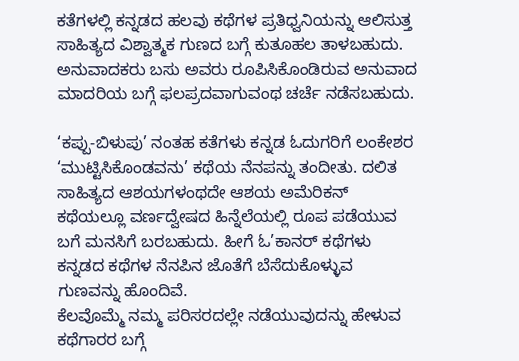ಕತೆಗಳಲ್ಲಿ ಕನ್ನಡದ ಹಲವು ಕಥೆಗಳ ಪ್ರತಿಧ್ವನಿಯನ್ನು ಆಲಿಸುತ್ತ ಸಾಹಿತ್ಯದ ವಿಶ್ವಾತ್ಮಕ ಗುಣದ ಬಗ್ಗೆ ಕುತೂಹಲ ತಾಳಬಹುದು. ಅನುವಾದಕರು ಬಸು ಅವರು ರೂಪಿಸಿಕೊಂಡಿರುವ ಅನುವಾದ ಮಾದರಿಯ ಬಗ್ಗೆ ಫಲಪ್ರದವಾಗುವಂಥ ಚರ್ಚೆ ನಡೆಸಬಹುದು.

‘ಕಪ್ಪು-ಬಿಳುಪು’ ನಂತಹ ಕತೆಗಳು ಕನ್ನಡ ಓದುಗರಿಗೆ ಲಂಕೇಶರ ‘ಮುಟ್ಟಿಸಿಕೊಂಡವನು’ ಕಥೆಯ ನೆನಪನ್ನು ತಂದೀತು. ದಲಿತ ಸಾಹಿತ್ಯದ ಆಶಯಗಳಂಥದೇ ಆಶಯ ಅಮೆರಿಕನ್ ಕಥೆಯಲ್ಲೂ ವರ್ಣದ್ವೇಷದ ಹಿನ್ನೆಲೆಯಲ್ಲಿ ರೂಪ ಪಡೆಯುವ ಬಗೆ ಮನಸಿಗೆ ಬರಬಹುದು. ಹೀಗೆ ಓ’ಕಾನರ್ ಕಥೆಗಳು ಕನ್ನಡದ ಕಥೆಗಳ ನೆನಪಿನ ಜೊತೆಗೆ ಬೆಸೆದುಕೊಳ್ಳುವ ಗುಣವನ್ನು ಹೊಂದಿವೆ.
ಕೆಲವೊಮ್ಮೆ ನಮ್ಮ ಪರಿಸರದಲ್ಲೇ ನಡೆಯುವುದನ್ನು ಹೇಳುವ ಕಥೆಗಾರರ ಬಗ್ಗೆ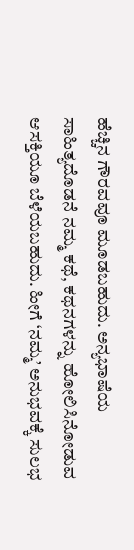ಹೆಚ್ಚಿನ ಗೌರವವೂ ಮೂಡಬಹುದು. ಅನ್ಯಭಾಷೆಯ ಸಾಹಿತ್ಯದೊಡನೆ ನಮ್ಮ ಕಥೆ, ಕಥನಗಳನ್ನು ಹೋಲಿಸಿನೋಡುವ ಆಸಕ್ತಿಯೂ ಬೆಳೆಯಬಹುದು. ಹೀಗೆ ‘ನಮ್ಮ’ ಅನುಭವಕ್ಕೆ ಸುಲಭ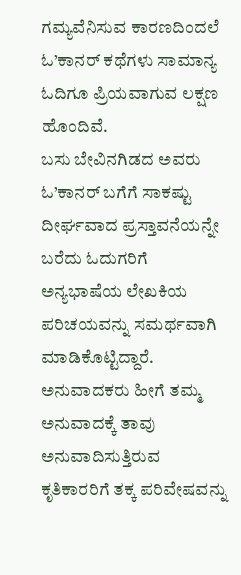ಗಮ್ಯವೆನಿಸುವ ಕಾರಣದಿಂದಲೆ ಓ’ಕಾನರ್ ಕಥೆಗಳು ಸಾಮಾನ್ಯ ಓದಿಗೂ ಪ್ರಿಯವಾಗುವ ಲಕ್ಷಣ ಹೊಂದಿವೆ.
ಬಸು ಬೇವಿನಗಿಡದ ಅವರು ಓ’ಕಾನರ್ ಬಗೆಗೆ ಸಾಕಷ್ಟು ದೀರ್ಘವಾದ ಪ್ರಸ್ತಾವನೆಯನ್ನೇ ಬರೆದು ಓದುಗರಿಗೆ ಅನ್ಯಭಾಷೆಯ ಲೇಖಕಿಯ ಪರಿಚಯವನ್ನು ಸಮರ್ಥವಾಗಿ ಮಾಡಿಕೊಟ್ಟಿದ್ದಾರೆ. ಅನುವಾದಕರು ಹೀಗೆ ತಮ್ಮ ಅನುವಾದಕ್ಕೆ ತಾವು ಅನುವಾದಿಸುತ್ತಿರುವ ಕೃತಿಕಾರರಿಗೆ ತಕ್ಕ ಪರಿವೇಷವನ್ನು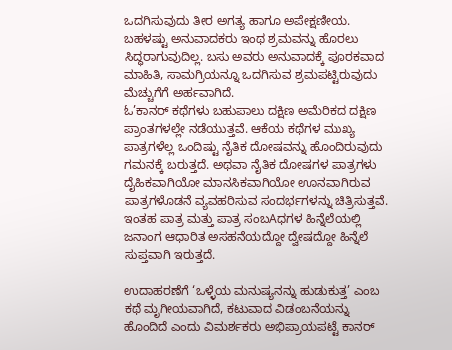ಒದಗಿಸುವುದು ತೀರ ಅಗತ್ಯ ಹಾಗೂ ಅಪೇಕ್ಷಣೀಯ. ಬಹಳಷ್ಟು ಅನುವಾದಕರು ಇಂಥ ಶ್ರಮವನ್ನು ಹೊರಲು ಸಿದ್ಧರಾಗುವುದಿಲ್ಲ. ಬಸು ಅವರು ಅನುವಾದಕ್ಕೆ ಪೂರಕವಾದ ಮಾಹಿತಿ, ಸಾಮಗ್ರಿಯನ್ನೂ ಒದಗಿಸುವ ಶ್ರಮಪಟ್ಟಿರುವುದು ಮೆಚ್ಚುಗೆಗೆ ಅರ್ಹವಾಗಿದೆ.
ಓ’ಕಾನರ್ ಕಥೆಗಳು ಬಹುಪಾಲು ದಕ್ಷಿಣ ಅಮೆರಿಕದ ದಕ್ಷಿಣ ಪ್ರಾಂತಗಳಲ್ಲೇ ನಡೆಯುತ್ತವೆ. ಆಕೆಯ ಕಥೆಗಳ ಮುಖ್ಯ ಪಾತ್ರಗಳೆಲ್ಲ ಒಂದಿಷ್ಟು ನೈತಿಕ ದೋಷವನ್ನು ಹೊಂದಿರುವುದು ಗಮನಕ್ಕೆ ಬರುತ್ತದೆ. ಅಥವಾ ನೈತಿಕ ದೋಷಗಳ ಪಾತ್ರಗಳು ದೈಹಿಕವಾಗಿಯೋ ಮಾನಸಿಕವಾಗಿಯೋ ಊನವಾಗಿರುವ ಪಾತ್ರಗಳೊಡನೆ ವ್ಯವಹರಿಸುವ ಸಂದರ್ಭಗಳನ್ನು ಚಿತ್ರಿಸುತ್ತವೆ. ಇಂತಹ ಪಾತ್ರ ಮತ್ತು ಪಾತ್ರ ಸಂಬAಧಗಳ ಹಿನ್ನೆಲೆಯಲ್ಲಿ ಜನಾಂಗ ಆಧಾರಿತ ಅಸಹನೆಯದ್ದೋ ದ್ವೇಷದ್ದೋ ಹಿನ್ನೆಲೆ ಸುಪ್ತವಾಗಿ ಇರುತ್ತದೆ.

ಉದಾಹರಣೆಗೆ ‘ಒಳ್ಳೆಯ ಮನುಷ್ಯನನ್ನು ಹುಡುಕುತ್ತ’ ಎಂಬ ಕಥೆ ಮೃಗೀಯವಾಗಿದೆ, ಕಟುವಾದ ವಿಡಂಬನೆಯನ್ನು ಹೊಂದಿದೆ ಎಂದು ವಿಮರ್ಶಕರು ಅಭಿಪ್ರಾಯಪಟ್ಟೆ ಕಾನರ್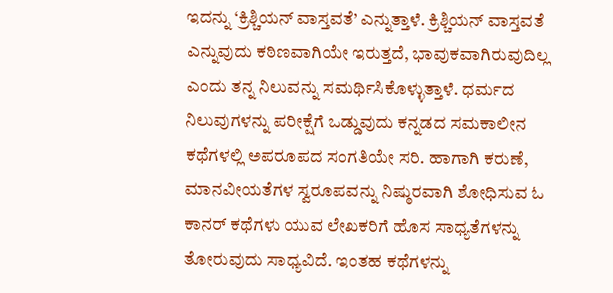ಇದನ್ನು ‘ಕ್ರಿಶ್ಚಿಯನ್ ವಾಸ್ತವತೆ’ ಎನ್ನುತ್ತಾಳೆ. ಕ್ರಿಶ್ಚಿಯನ್ ವಾಸ್ತವತೆ ಎನ್ನುವುದು ಕಠಿಣವಾಗಿಯೇ ಇರುತ್ತದೆ, ಭಾವುಕವಾಗಿರುವುದಿಲ್ಲ ಎಂದು ತನ್ನ ನಿಲುವನ್ನು ಸಮರ್ಥಿಸಿಕೊಳ್ಳುತ್ತಾಳೆ. ಧರ್ಮದ ನಿಲುವುಗಳನ್ನು ಪರೀಕ್ಷೆಗೆ ಒಡ್ಡುವುದು ಕನ್ನಡದ ಸಮಕಾಲೀನ ಕಥೆಗಳಲ್ಲಿ ಅಪರೂಪದ ಸಂಗತಿಯೇ ಸರಿ. ಹಾಗಾಗಿ ಕರುಣೆ, ಮಾನವೀಯತೆಗಳ ಸ್ವರೂಪವನ್ನು ನಿಷ್ಠುರವಾಗಿ ಶೋಧಿಸುವ ಓ ಕಾನರ್ ಕಥೆಗಳು ಯುವ ಲೇಖಕರಿಗೆ ಹೊಸ ಸಾಧ್ಯತೆಗಳನ್ನು ತೋರುವುದು ಸಾಧ್ಯವಿದೆ. ಇಂತಹ ಕಥೆಗಳನ್ನು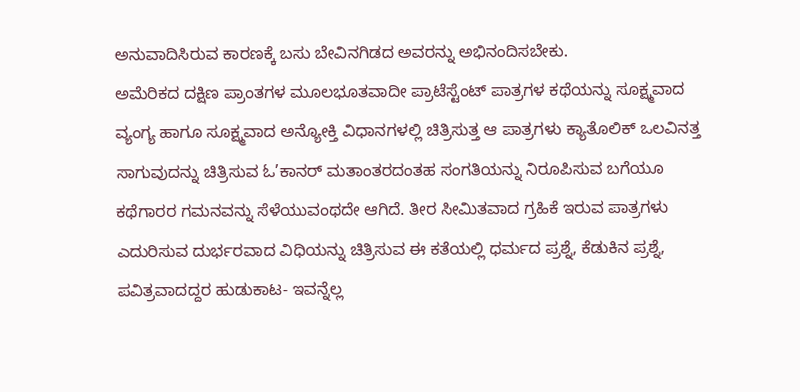ಅನುವಾದಿಸಿರುವ ಕಾರಣಕ್ಕೆ ಬಸು ಬೇವಿನಗಿಡದ ಅವರನ್ನು ಅಭಿನಂದಿಸಬೇಕು.
ಅಮೆರಿಕದ ದಕ್ಷಿಣ ಪ್ರಾಂತಗಳ ಮೂಲಭೂತವಾದೀ ಪ್ರಾಟೆಸ್ಟೆಂಟ್ ಪಾತ್ರಗಳ ಕಥೆಯನ್ನು ಸೂಕ್ಷ್ಮವಾದ ವ್ಯಂಗ್ಯ ಹಾಗೂ ಸೂಕ್ಷ್ಮವಾದ ಅನ್ಯೋಕ್ತಿ ವಿಧಾನಗಳಲ್ಲಿ ಚಿತ್ರಿಸುತ್ತ ಆ ಪಾತ್ರಗಳು ಕ್ಯಾತೊಲಿಕ್ ಒಲವಿನತ್ತ ಸಾಗುವುದನ್ನು ಚಿತ್ರಿಸುವ ಓ’ಕಾನರ್ ಮತಾಂತರದಂತಹ ಸಂಗತಿಯನ್ನು ನಿರೂಪಿಸುವ ಬಗೆಯೂ ಕಥೆಗಾರರ ಗಮನವನ್ನು ಸೆಳೆಯುವಂಥದೇ ಆಗಿದೆ. ತೀರ ಸೀಮಿತವಾದ ಗ್ರಹಿಕೆ ಇರುವ ಪಾತ್ರಗಳು ಎದುರಿಸುವ ದುರ್ಭರವಾದ ವಿಧಿಯನ್ನು ಚಿತ್ರಿಸುವ ಈ ಕತೆಯಲ್ಲಿ ಧರ್ಮದ ಪ್ರಶ್ನೆ, ಕೆಡುಕಿನ ಪ್ರಶ್ನೆ, ಪವಿತ್ರವಾದದ್ದರ ಹುಡುಕಾಟ- ಇವನ್ನೆಲ್ಲ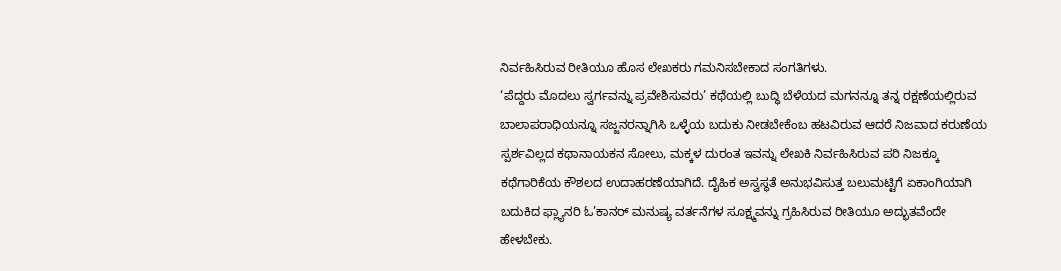ನಿರ್ವಹಿಸಿರುವ ರೀತಿಯೂ ಹೊಸ ಲೇಖಕರು ಗಮನಿಸಬೇಕಾದ ಸಂಗತಿಗಳು.
‘ಪೆದ್ದರು ಮೊದಲು ಸ್ವರ್ಗವನ್ನು ಪ್ರವೇಶಿಸುವರು’ ಕಥೆಯಲ್ಲಿ ಬುದ್ಧಿ ಬೆಳೆಯದ ಮಗನನ್ನೂ ತನ್ನ ರಕ್ಷಣೆಯಲ್ಲಿರುವ ಬಾಲಾಪರಾಧಿಯನ್ನೂ ಸಜ್ಜನರನ್ನಾಗಿಸಿ ಒಳ್ಳೆಯ ಬದುಕು ನೀಡಬೇಕೆಂಬ ಹಟವಿರುವ ಆದರೆ ನಿಜವಾದ ಕರುಣೆಯ ಸ್ಪರ್ಶವಿಲ್ಲದ ಕಥಾನಾಯಕನ ಸೋಲು, ಮಕ್ಕಳ ದುರಂತ ಇವನ್ನು ಲೇಖಕಿ ನಿರ್ವಹಿಸಿರುವ ಪರಿ ನಿಜಕ್ಕೂ ಕಥೆಗಾರಿಕೆಯ ಕೌಶಲದ ಉದಾಹರಣೆಯಾಗಿದೆ. ದೈಹಿಕ ಅಸ್ವಸ್ಥತೆ ಅನುಭವಿಸುತ್ತ ಬಲುಮಟ್ಟಿಗೆ ಏಕಾಂಗಿಯಾಗಿ ಬದುಕಿದ ಫ್ಲ್ಯಾನರಿ ಓ’ಕಾನರ್ ಮನುಷ್ಯ ವರ್ತನೆಗಳ ಸೂಕ್ಷ್ಮವನ್ನು ಗ್ರಹಿಸಿರುವ ರೀತಿಯೂ ಅದ್ಭುತವೆಂದೇ ಹೇಳಬೇಕು.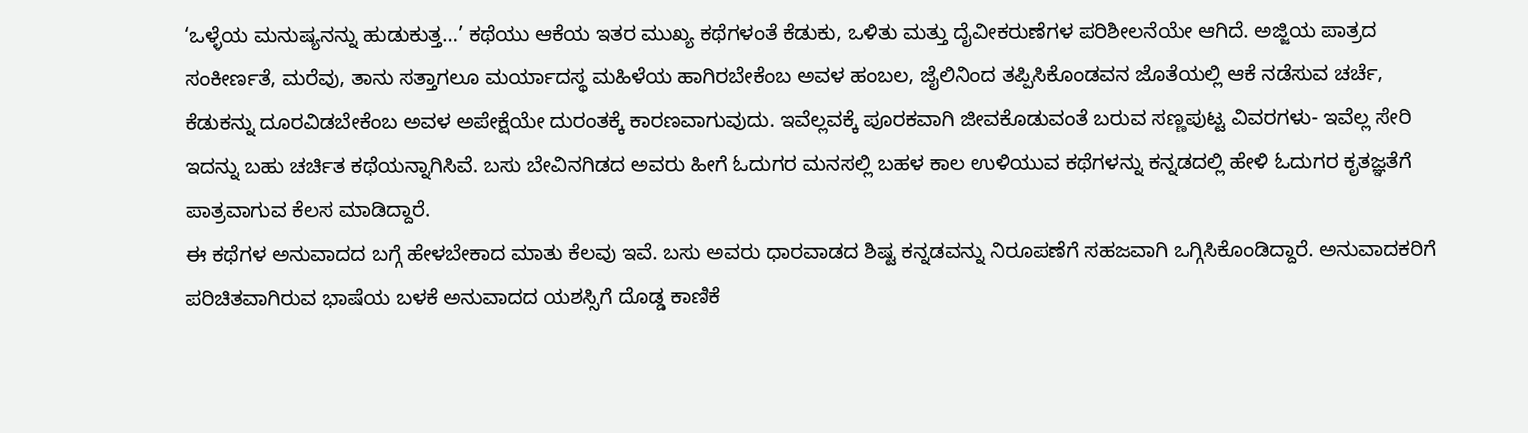‘ಒಳ್ಳೆಯ ಮನುಷ್ಯನನ್ನು ಹುಡುಕುತ್ತ…’ ಕಥೆಯು ಆಕೆಯ ಇತರ ಮುಖ್ಯ ಕಥೆಗಳಂತೆ ಕೆಡುಕು, ಒಳಿತು ಮತ್ತು ದೈವೀಕರುಣೆಗಳ ಪರಿಶೀಲನೆಯೇ ಆಗಿದೆ. ಅಜ್ಜಿಯ ಪಾತ್ರದ ಸಂಕೀರ್ಣತೆ, ಮರೆವು, ತಾನು ಸತ್ತಾಗಲೂ ಮರ್ಯಾದಸ್ಥ ಮಹಿಳೆಯ ಹಾಗಿರಬೇಕೆಂಬ ಅವಳ ಹಂಬಲ, ಜೈಲಿನಿಂದ ತಪ್ಪಿಸಿಕೊಂಡವನ ಜೊತೆಯಲ್ಲಿ ಆಕೆ ನಡೆಸುವ ಚರ್ಚೆ, ಕೆಡುಕನ್ನು ದೂರವಿಡಬೇಕೆಂಬ ಅವಳ ಅಪೇಕ್ಷೆಯೇ ದುರಂತಕ್ಕೆ ಕಾರಣವಾಗುವುದು. ಇವೆಲ್ಲವಕ್ಕೆ ಪೂರಕವಾಗಿ ಜೀವಕೊಡುವಂತೆ ಬರುವ ಸಣ್ಣಪುಟ್ಟ ವಿವರಗಳು- ಇವೆಲ್ಲ ಸೇರಿ ಇದನ್ನು ಬಹು ಚರ್ಚಿತ ಕಥೆಯನ್ನಾಗಿಸಿವೆ. ಬಸು ಬೇವಿನಗಿಡದ ಅವರು ಹೀಗೆ ಓದುಗರ ಮನಸಲ್ಲಿ ಬಹಳ ಕಾಲ ಉಳಿಯುವ ಕಥೆಗಳನ್ನು ಕನ್ನಡದಲ್ಲಿ ಹೇಳಿ ಓದುಗರ ಕೃತಜ್ಞತೆಗೆ ಪಾತ್ರವಾಗುವ ಕೆಲಸ ಮಾಡಿದ್ದಾರೆ.
ಈ ಕಥೆಗಳ ಅನುವಾದದ ಬಗ್ಗೆ ಹೇಳಬೇಕಾದ ಮಾತು ಕೆಲವು ಇವೆ. ಬಸು ಅವರು ಧಾರವಾಡದ ಶಿಷ್ಟ ಕನ್ನಡವನ್ನು ನಿರೂಪಣೆಗೆ ಸಹಜವಾಗಿ ಒಗ್ಗಿಸಿಕೊಂಡಿದ್ದಾರೆ. ಅನುವಾದಕರಿಗೆ ಪರಿಚಿತವಾಗಿರುವ ಭಾಷೆಯ ಬಳಕೆ ಅನುವಾದದ ಯಶಸ್ಸಿಗೆ ದೊಡ್ಡ ಕಾಣಿಕೆ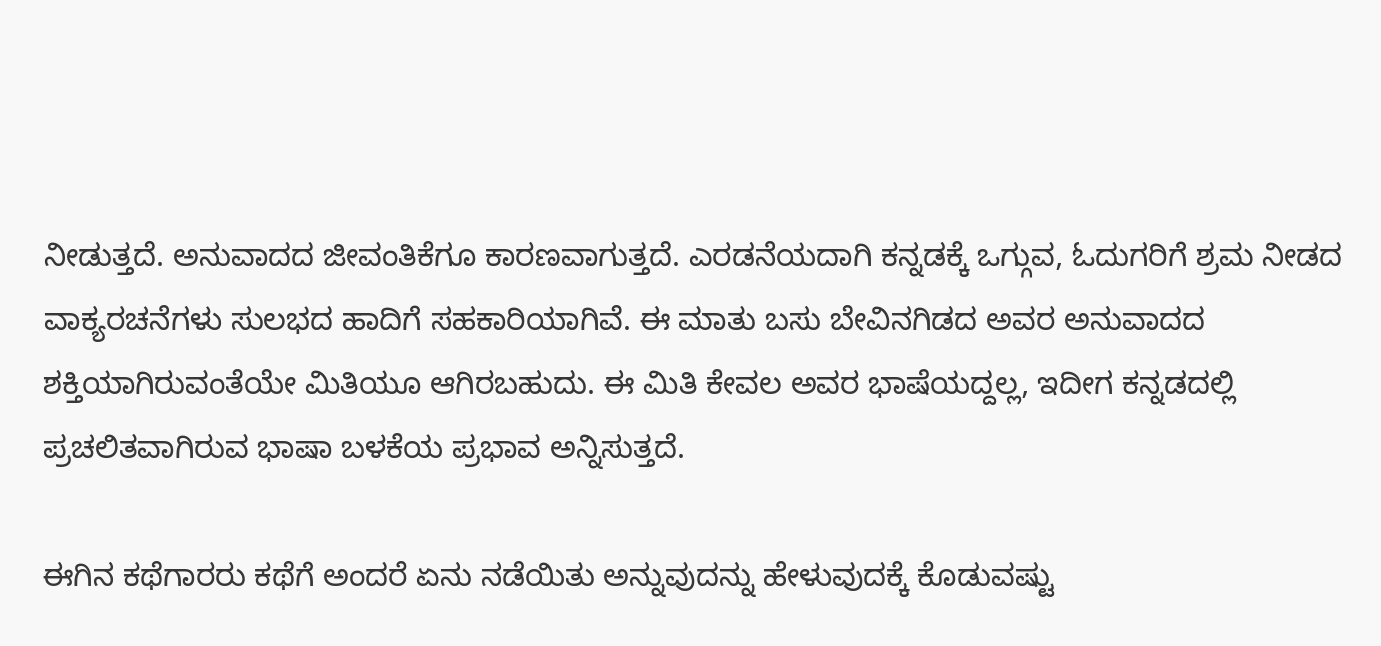ನೀಡುತ್ತದೆ. ಅನುವಾದದ ಜೀವಂತಿಕೆಗೂ ಕಾರಣವಾಗುತ್ತದೆ. ಎರಡನೆಯದಾಗಿ ಕನ್ನಡಕ್ಕೆ ಒಗ್ಗುವ, ಓದುಗರಿಗೆ ಶ್ರಮ ನೀಡದ ವಾಕ್ಯರಚನೆಗಳು ಸುಲಭದ ಹಾದಿಗೆ ಸಹಕಾರಿಯಾಗಿವೆ. ಈ ಮಾತು ಬಸು ಬೇವಿನಗಿಡದ ಅವರ ಅನುವಾದದ ಶಕ್ತಿಯಾಗಿರುವಂತೆಯೇ ಮಿತಿಯೂ ಆಗಿರಬಹುದು. ಈ ಮಿತಿ ಕೇವಲ ಅವರ ಭಾಷೆಯದ್ದಲ್ಲ, ಇದೀಗ ಕನ್ನಡದಲ್ಲಿ ಪ್ರಚಲಿತವಾಗಿರುವ ಭಾಷಾ ಬಳಕೆಯ ಪ್ರಭಾವ ಅನ್ನಿಸುತ್ತದೆ.

ಈಗಿನ ಕಥೆಗಾರರು ಕಥೆಗೆ ಅಂದರೆ ಏನು ನಡೆಯಿತು ಅನ್ನುವುದನ್ನು ಹೇಳುವುದಕ್ಕೆ ಕೊಡುವಷ್ಟು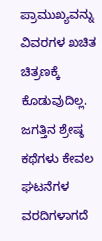ಪ್ರಾಮುಖ್ಯವನ್ನು ವಿವರಗಳ ಖಚಿತ ಚಿತ್ರಣಕ್ಕೆ ಕೊಡುವುದಿಲ್ಲ. ಜಗತ್ತಿನ ಶ್ರೇಷ್ಠ ಕಥೆಗಳು ಕೇವಲ ಘಟನೆಗಳ ವರದಿಗಳಾಗದೆ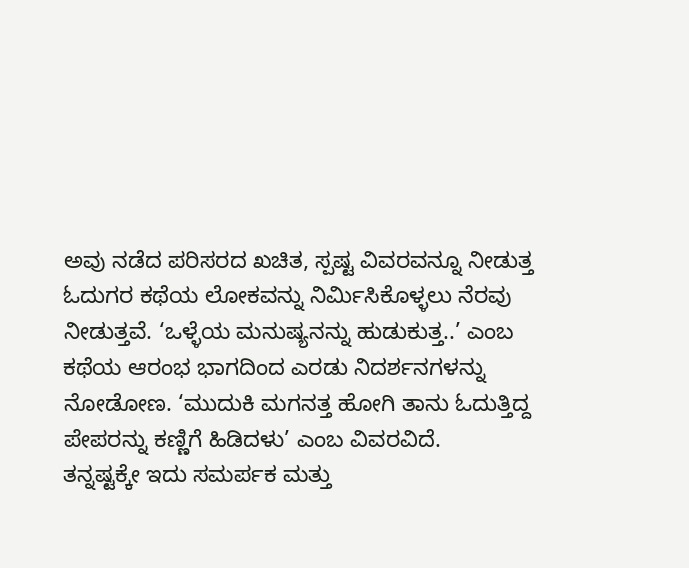ಅವು ನಡೆದ ಪರಿಸರದ ಖಚಿತ, ಸ್ಪಷ್ಟ ವಿವರವನ್ನೂ ನೀಡುತ್ತ ಓದುಗರ ಕಥೆಯ ಲೋಕವನ್ನು ನಿರ್ಮಿಸಿಕೊಳ್ಳಲು ನೆರವು ನೀಡುತ್ತವೆ. ‘ಒಳ್ಳೆಯ ಮನುಷ್ಯನನ್ನು ಹುಡುಕುತ್ತ..’ ಎಂಬ ಕಥೆಯ ಆರಂಭ ಭಾಗದಿಂದ ಎರಡು ನಿದರ್ಶನಗಳನ್ನು ನೋಡೋಣ. ‘ಮುದುಕಿ ಮಗನತ್ತ ಹೋಗಿ ತಾನು ಓದುತ್ತಿದ್ದ ಪೇಪರನ್ನು ಕಣ್ಣಿಗೆ ಹಿಡಿದಳು’ ಎಂಬ ವಿವರವಿದೆ.
ತನ್ನಷ್ಟಕ್ಕೇ ಇದು ಸಮರ್ಪಕ ಮತ್ತು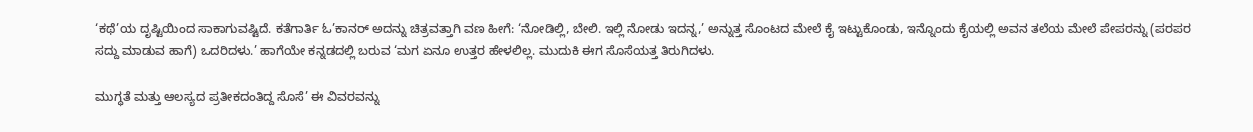‘ಕಥೆ’ಯ ದೃಷ್ಟಿಯಿಂದ ಸಾಕಾಗುವಷ್ಟಿದೆ. ಕತೆಗಾರ್ತಿ ಓ’ಕಾನರ್ ಅದನ್ನು ಚಿತ್ರವತ್ತಾಗಿ ವಣ ಹೀಗೆ: ‘ನೋಡಿಲ್ಲಿ, ಬೇಲಿ. ಇಲ್ಲಿ ನೋಡು ಇದನ್ನ,’ ಅನ್ನುತ್ತ ಸೊಂಟದ ಮೇಲೆ ಕೈ ಇಟ್ಟುಕೊಂಡು, ಇನ್ನೊಂದು ಕೈಯಲ್ಲಿ ಅವನ ತಲೆಯ ಮೇಲೆ ಪೇಪರನ್ನು (ಪರಪರ ಸದ್ದು ಮಾಡುವ ಹಾಗೆ) ಒದರಿದಳು.’ ಹಾಗೆಯೇ ಕನ್ನಡದಲ್ಲಿ ಬರುವ ‘ಮಗ ಏನೂ ಉತ್ತರ ಹೇಳಲಿಲ್ಲ. ಮುದುಕಿ ಈಗ ಸೊಸೆಯತ್ತ ತಿರುಗಿದಳು.

ಮುಗ್ಧತೆ ಮತ್ತು ಆಲಸ್ಯದ ಪ್ರತೀಕದಂತಿದ್ದ ಸೊಸೆ’ ಈ ವಿವರವನ್ನು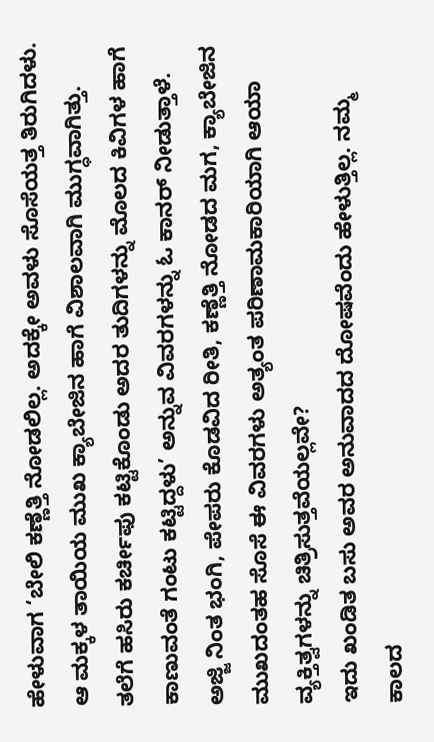ಹೇಳುವಾಗ ‘ಬೇಲಿ ಕಣ್ಣೆತ್ತಿ ನೋಡಲಿಲ್ಲ. ಅದಕ್ಕೇ ಅವಳು ಸೊಸೆಯತ್ತ ತಿರುಗಿದಳು. ಆ ಮಕ್ಕಳ ತಾಯಿಯ ಮುಖ ಕ್ಯಾಬೇಜಿನ ಹಾಗೆ ವಿಶಾಲವಾಗಿ ಮುಗ್ಧವಾಗಿತ್ತು. ತಲೆಗೆ ಹಸಿರು ಕರ್ಚೀಫು ಕಟ್ಟಿಕೊಂಡು ಅದರ ತುದಿಗಳನ್ನು ಮೊಲದ ಕಿವಿಗಳ ಹಾಗೆ ಕಾಣುವಂತೆ ಗಂಟು ಕಟ್ಟಿದ್ದಳು’ ಅನ್ನುವ ವಿವರಗಳನ್ನು ಓ ಕಾನರ್ ನೀಡುತ್ತಾಳೆ. ಅಜ್ಜಿ ನಿಂತ ಭಂಗಿ, ಪೇಪರು ಕೊಡವಿದ ರೀತಿ, ಕಣ್ಣೆತ್ತಿ ನೋಡದ ಮಗ, ಕ್ಯಾಬೇಜಿನ ಮುಖದಂತಹ ಸೊಸೆ ಈ ವಿವರಗಳು ಅತ್ಯಂತ ಪರಿಣಾಮಕಾರಿಯಾಗಿ ಆಯಾ ವ್ಯಕ್ತಿತ್ವಗಳನ್ನು ಚಿತ್ರಿಸುತ್ತವೆಯಲ್ಲವೇ?
ಇದು ಖಂಡಿತ ಬಸು ಅವರ ಅನುವಾದದ ದೋಷವೆಂದು ಹೇಳುತ್ತಿಲ್ಲ. ನಮ್ಮ ಕಾಲದ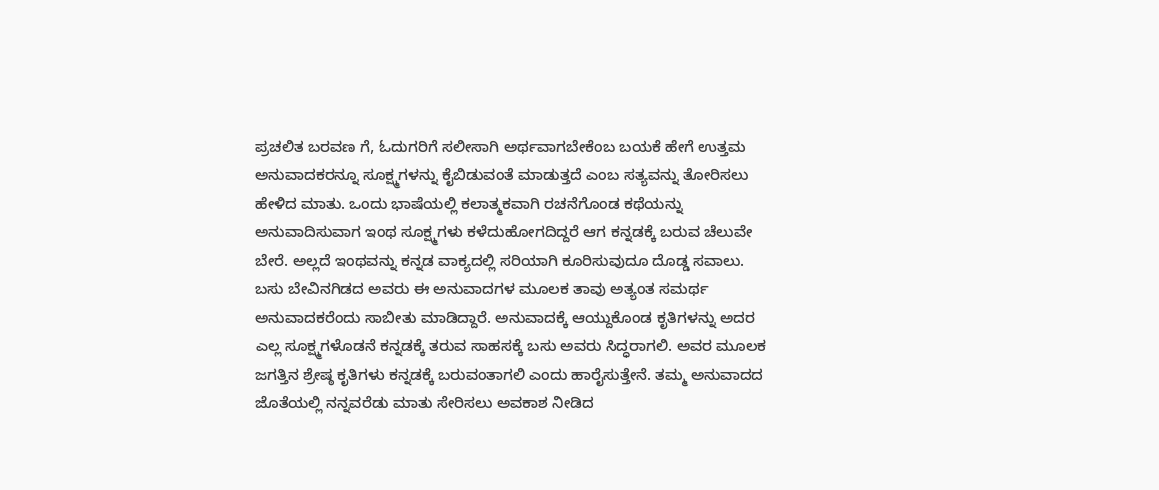ಪ್ರಚಲಿತ ಬರವಣ ಗೆ, ಓದುಗರಿಗೆ ಸಲೀಸಾಗಿ ಅರ್ಥವಾಗಬೇಕೆಂಬ ಬಯಕೆ ಹೇಗೆ ಉತ್ತಮ ಅನುವಾದಕರನ್ನೂ ಸೂಕ್ಷ್ಮಗಳನ್ನು ಕೈಬಿಡುವಂತೆ ಮಾಡುತ್ತದೆ ಎಂಬ ಸತ್ಯವನ್ನು ತೋರಿಸಲು ಹೇಳಿದ ಮಾತು. ಒಂದು ಭಾಷೆಯಲ್ಲಿ ಕಲಾತ್ಮಕವಾಗಿ ರಚನೆಗೊಂಡ ಕಥೆಯನ್ನು ಅನುವಾದಿಸುವಾಗ ಇಂಥ ಸೂಕ್ಷ್ಮಗಳು ಕಳೆದುಹೋಗದಿದ್ದರೆ ಆಗ ಕನ್ನಡಕ್ಕೆ ಬರುವ ಚೆಲುವೇ ಬೇರೆ. ಅಲ್ಲದೆ ಇಂಥವನ್ನು ಕನ್ನಡ ವಾಕ್ಯದಲ್ಲಿ ಸರಿಯಾಗಿ ಕೂರಿಸುವುದೂ ದೊಡ್ಡ ಸವಾಲು.
ಬಸು ಬೇವಿನಗಿಡದ ಅವರು ಈ ಅನುವಾದಗಳ ಮೂಲಕ ತಾವು ಅತ್ಯಂತ ಸಮರ್ಥ ಅನುವಾದಕರೆಂದು ಸಾಬೀತು ಮಾಡಿದ್ದಾರೆ. ಅನುವಾದಕ್ಕೆ ಆಯ್ದುಕೊಂಡ ಕೃತಿಗಳನ್ನು ಅದರ ಎಲ್ಲ ಸೂಕ್ಷ್ಮಗಳೊಡನೆ ಕನ್ನಡಕ್ಕೆ ತರುವ ಸಾಹಸಕ್ಕೆ ಬಸು ಅವರು ಸಿದ್ಧರಾಗಲಿ. ಅವರ ಮೂಲಕ ಜಗತ್ತಿನ ಶ್ರೇಷ್ಠ ಕೃತಿಗಳು ಕನ್ನಡಕ್ಕೆ ಬರುವಂತಾಗಲಿ ಎಂದು ಹಾರೈಸುತ್ತೇನೆ. ತಮ್ಮ ಅನುವಾದದ ಜೊತೆಯಲ್ಲಿ ನನ್ನವರೆಡು ಮಾತು ಸೇರಿಸಲು ಅವಕಾಶ ನೀಡಿದ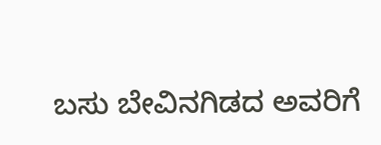ಬಸು ಬೇವಿನಗಿಡದ ಅವರಿಗೆ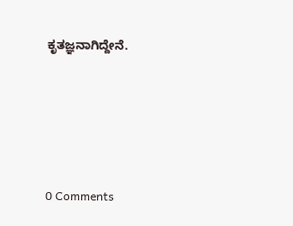ಕೃತಜ್ಞನಾಗಿದ್ದೇನೆ.






0 Comments